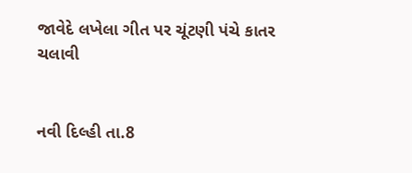જાવેદે લખેલા ગીત પર ચૂંટણી પંચે કાતર ચલાવી


નવી દિલ્હી તા.8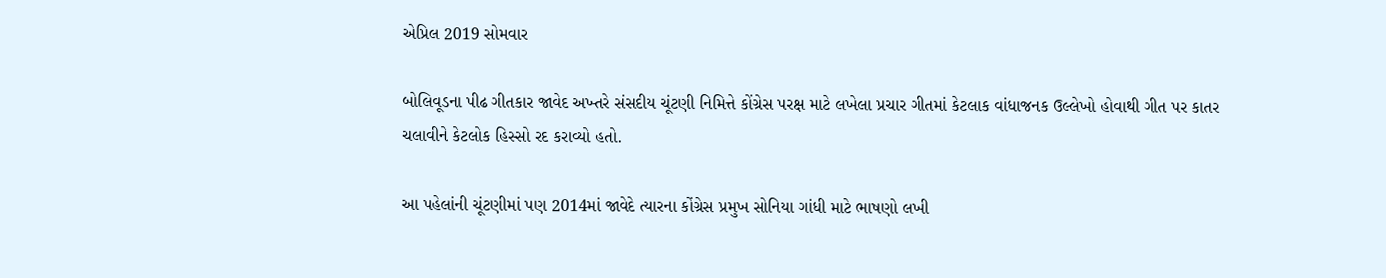એપ્રિલ 2019 સોમવાર

બોલિવૂડના પીઢ ગીતકાર જાવેદ અખ્તરે સંસદીય ચૂંટણી નિમિત્તે કોંગ્રેસ પરક્ષ માટે લખેલા પ્રચાર ગીતમાં કેટલાક વાંધાજનક ઉલ્લેખો હોવાથી ગીત પર કાતર ચલાવીને કેટલોક હિસ્સો રદ કરાવ્યો હતો.

આ પહેલાંની ચૂંટણીમાં પણ 2014માં જાવેદે ત્યારના કોંગ્રેસ પ્રમુખ સોનિયા ગાંધી માટે ભાષણો લખી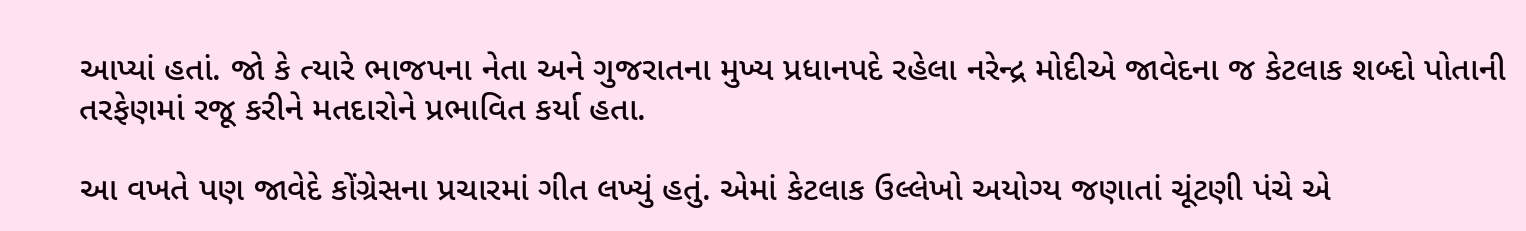આપ્યાં હતાં. જો કે ત્યારે ભાજપના નેતા અને ગુજરાતના મુખ્ય પ્રધાનપદે રહેલા નરેન્દ્ર મોદીએ જાવેદના જ કેટલાક શબ્દો પોતાની તરફેણમાં રજૂ કરીને મતદારોને પ્રભાવિત કર્યા હતા.

આ વખતે પણ જાવેદે કોંગ્રેસના પ્રચારમાં ગીત લખ્યું હતું. એમાં કેટલાક ઉલ્લેખો અયોગ્ય જણાતાં ચૂંટણી પંચે એ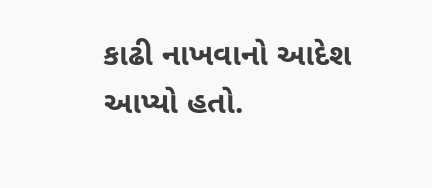કાઢી નાખવાનો આદેશ આપ્યો હતો.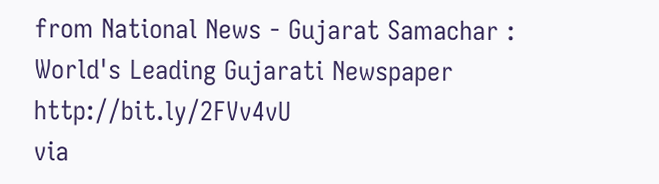from National News - Gujarat Samachar : World's Leading Gujarati Newspaper http://bit.ly/2FVv4vU
via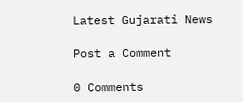Latest Gujarati News

Post a Comment

0 Comments